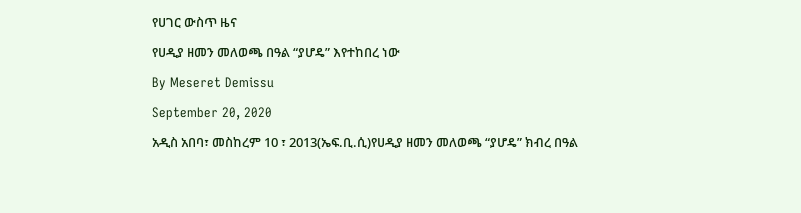የሀገር ውስጥ ዜና

የሀዲያ ዘመን መለወጫ በዓል “ያሆዴ” እየተከበረ ነው

By Meseret Demissu

September 20, 2020

አዲስ አበባ፣ መስከረም 10 ፣ 2013(ኤፍ.ቢ.ሲ)የሀዲያ ዘመን መለወጫ “ያሆዴ” ክብረ በዓል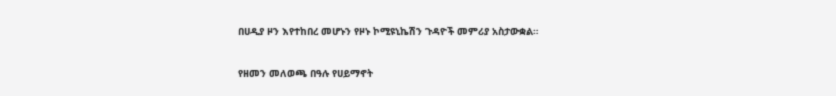በሀዲያ ዞን እየተከበረ መሆኑን የዞኑ ኮሚዩኒኬሽን ጉዳዮች መምሪያ አስታውቋል።

የዘመን መለወጫ በዓሉ የሀይማኖት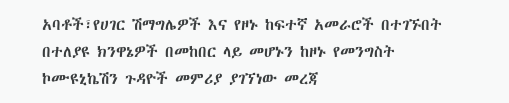አባቶች፣የሀገር ሽማግሌዎች እና የዞኑ ከፍተኛ አመራሮች በተገኙበት በተለያዩ ክንዋኔዎች በመከበር ላይ መሆኑን ከዞኑ የመንግስት ኮሙዩኒኬሽን ጉዳዮች መምሪያ ያገኘነው መረጃ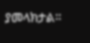ያመላክታል።